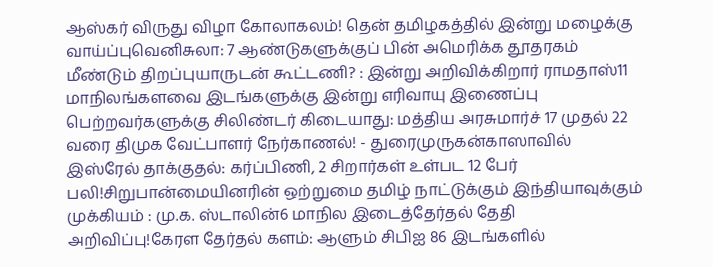ஆஸ்கர் விருது விழா கோலாகலம்! தென் தமிழகத்தில் இன்று மழைக்கு வாய்ப்புவெனிசுலா: 7 ஆண்டுகளுக்குப் பின் அமெரிக்க தூதரகம் மீண்டும் திறப்புயாருடன் கூட்டணி? : இன்று அறிவிக்கிறார் ராமதாஸ்11 மாநிலங்களவை இடங்களுக்கு இன்று எரிவாயு இணைப்பு பெற்றவர்களுக்கு சிலிண்டர் கிடையாது: மத்திய அரசுமார்ச் 17 முதல் 22 வரை திமுக வேட்பாளர் நேர்காணல்! - துரைமுருகன்காஸாவில் இஸ்ரேல் தாக்குதல்: கர்ப்பிணி, 2 சிறார்கள் உள்பட 12 பேர் பலி!சிறுபான்மையினரின் ஒற்றுமை தமிழ் நாட்டுக்கும் இந்தியாவுக்கும் முக்கியம் : மு.க. ஸ்டாலின்6 மாநில இடைத்தேர்தல் தேதி அறிவிப்பு!கேரள தேர்தல் களம்: ஆளும் சிபிஐ 86 இடங்களில்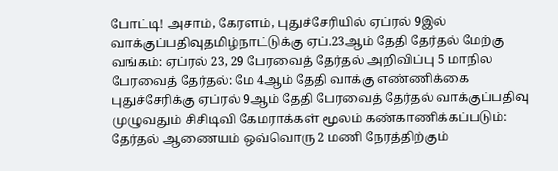போட்டி! அசாம், கேரளம், புதுச்சேரியில் ஏப்ரல் 9இல் வாக்குப்பதிவுதமிழ்நாட்டுக்கு ஏப்.23ஆம் தேதி தேர்தல் மேற்கு வங்கம்: ஏப்ரல் 23, 29 பேரவைத் தேர்தல் அறிவிப்பு 5 மாநில பேரவைத் தேர்தல்: மே 4ஆம் தேதி வாக்கு எண்ணிக்கை புதுச்சேரிக்கு ஏப்ரல் 9ஆம் தேதி பேரவைத் தேர்தல் வாக்குப்பதிவு முழுவதும் சிசிடிவி கேமராக்கள் மூலம் கண்காணிக்கப்படும்: தேர்தல் ஆணையம் ஒவ்வொரு 2 மணி நேரத்திற்கும்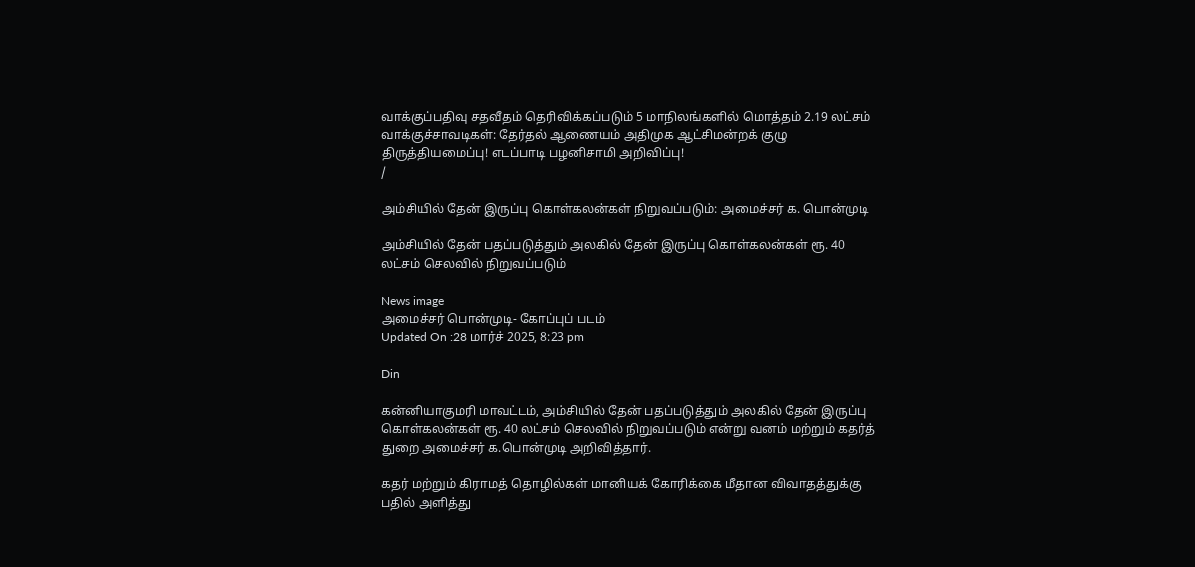வாக்குப்பதிவு சதவீதம் தெரிவிக்கப்படும் 5 மாநிலங்களில் மொத்தம் 2.19 லட்சம் வாக்குச்சாவடிகள்: தேர்தல் ஆணையம் அதிமுக ஆட்சிமன்றக் குழு திருத்தியமைப்பு! எடப்பாடி பழனிசாமி அறிவிப்பு!
/

அம்சியில் தேன் இருப்பு கொள்கலன்கள் நிறுவப்படும்: அமைச்சர் க. பொன்முடி

அம்சியில் தேன் பதப்படுத்தும் அலகில் தேன் இருப்பு கொள்கலன்கள் ரூ. 40 லட்சம் செலவில் நிறுவப்படும்

News image
அமைச்சர் பொன்முடி- கோப்புப் படம்
Updated On :28 மார்ச் 2025, 8:23 pm

Din

கன்னியாகுமரி மாவட்டம், அம்சியில் தேன் பதப்படுத்தும் அலகில் தேன் இருப்பு கொள்கலன்கள் ரூ. 40 லட்சம் செலவில் நிறுவப்படும் என்று வனம் மற்றும் கதர்த் துறை அமைச்சர் க.பொன்முடி அறிவித்தார்.

கதர் மற்றும் கிராமத் தொழில்கள் மானியக் கோரிக்கை மீதான விவாதத்துக்கு பதில் அளித்து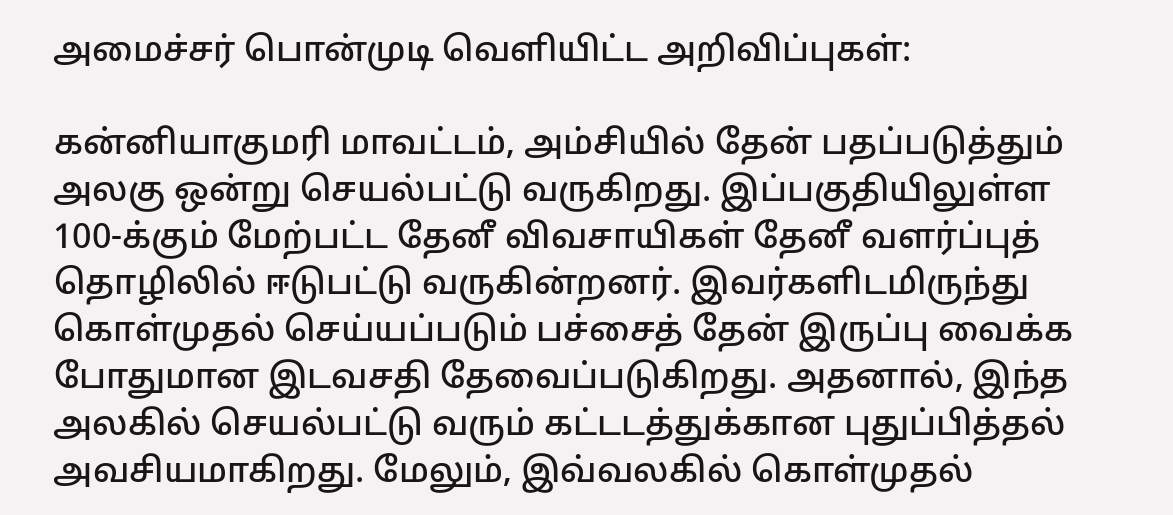அமைச்சர் பொன்முடி வெளியிட்ட அறிவிப்புகள்:

கன்னியாகுமரி மாவட்டம், அம்சியில் தேன் பதப்படுத்தும் அலகு ஒன்று செயல்பட்டு வருகிறது. இப்பகுதியிலுள்ள 100-க்கும் மேற்பட்ட தேனீ விவசாயிகள் தேனீ வளர்ப்புத் தொழிலில் ஈடுபட்டு வருகின்றனர். இவர்களிடமிருந்து கொள்முதல் செய்யப்படும் பச்சைத் தேன் இருப்பு வைக்க போதுமான இடவசதி தேவைப்படுகிறது. அதனால், இந்த அலகில் செயல்பட்டு வரும் கட்டடத்துக்கான புதுப்பித்தல் அவசியமாகிறது. மேலும், இவ்வலகில் கொள்முதல்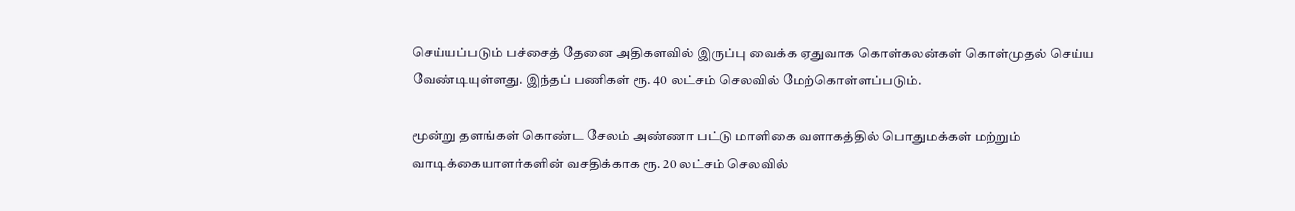செய்யப்படும் பச்சைத் தேனை அதிகளவில் இருப்பு வைக்க ஏதுவாக கொள்கலன்கள் கொள்முதல் செய்ய வேண்டியுள்ளது. இந்தப் பணிகள் ரூ. 40 லட்சம் செலவில் மேற்கொள்ளப்படும்.

மூன்று தளங்கள் கொண்ட சேலம் அண்ணா பட்டு மாளிகை வளாகத்தில் பொதுமக்கள் மற்றும் வாடிக்கையாளர்களின் வசதிக்காக ரூ. 20 லட்சம் செலவில்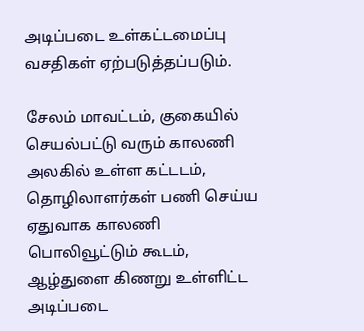அடிப்படை உள்கட்டமைப்பு வசதிகள் ஏற்படுத்தப்படும்.

சேலம் மாவட்டம், குகையில் செயல்பட்டு வரும் காலணி அலகில் உள்ள கட்டடம், தொழிலாளர்கள் பணி செய்ய ஏதுவாக காலணி பொலிவூட்டும் கூடம், ஆழ்துளை கிணறு உள்ளிட்ட அடிப்படை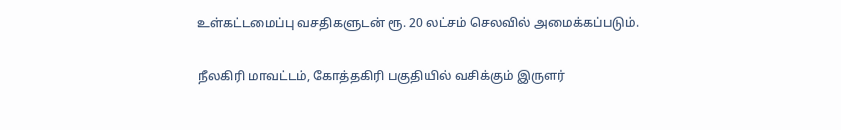உள்கட்டமைப்பு வசதிகளுடன் ரூ. 20 லட்சம் செலவில் அமைக்கப்படும்.

நீலகிரி மாவட்டம், கோத்தகிரி பகுதியில் வசிக்கும் இருளர்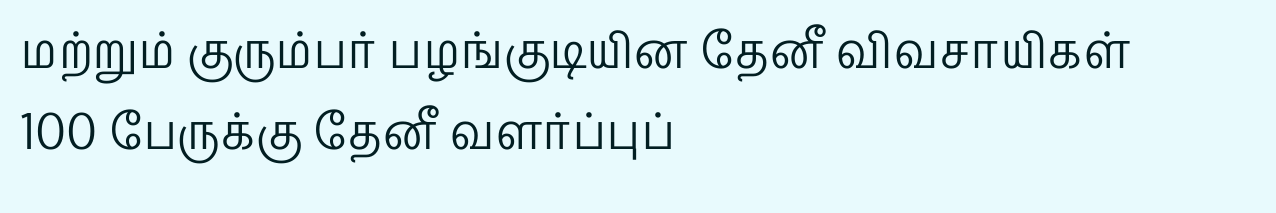மற்றும் குரும்பர் பழங்குடியின தேனீ விவசாயிகள் 100 பேருக்கு தேனீ வளர்ப்புப்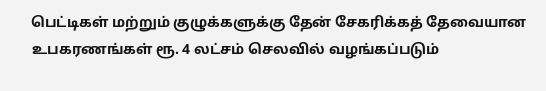பெட்டிகள் மற்றும் குழுக்களுக்கு தேன் சேகரிக்கத் தேவையான உபகரணங்கள் ரூ. 4 லட்சம் செலவில் வழங்கப்படும்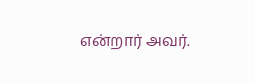என்றார் அவர்.